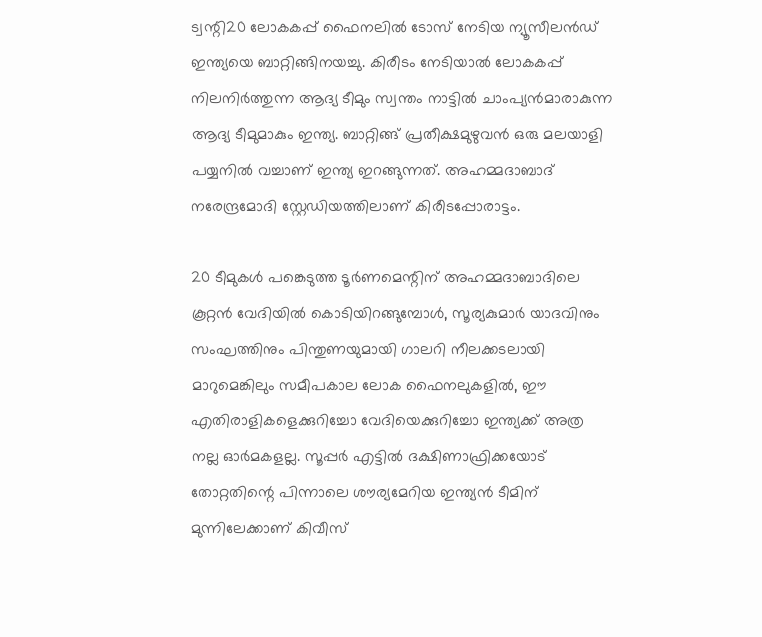ട്വന്റി20 ലോകകപ്പ് ഫൈനലില്‍ ടോസ് നേടിയ ന്യൂസീലന്‍ഡ് ഇന്ത്യയെ ബാറ്റിങ്ങിനയച്ചു. കിരീടം നേടിയാല്‍ ലോകകപ്പ് നിലനിര്‍ത്തുന്ന ആദ്യ ടീമും സ്വന്തം നാട്ടില്‍ ചാംപ്യന്‍മാരാകുന്ന ആദ്യ ടീമുമാകും ഇന്ത്യ. ബാറ്റിങ്ങ് പ്രതീക്ഷമുഴുവന്‍ ഒരു മലയാളി പയ്യനില്‍ വച്ചാണ് ഇന്ത്യ ഇറങ്ങുന്നത്. അഹമ്മദാബാദ് നരേന്ദ്രമോദി സ്റ്റേഡിയത്തിലാണ് കിരീടപ്പോരാട്ടം.

20 ടീമുകൾ പങ്കെടുത്ത ടൂർണമെന്റിന് അഹമ്മദാബാദിലെ കൂറ്റൻ വേദിയിൽ കൊടിയിറങ്ങുമ്പോൾ, സൂര്യകുമാർ യാദവിനും സംഘത്തിനും പിന്തുണയുമായി ഗാലറി നീലക്കടലായി മാറുമെങ്കിലും സമീപകാല ലോക ഫൈനലുകളിൽ, ഈ എതിരാളികളെക്കുറിച്ചോ വേദിയെക്കുറിച്ചോ ഇന്ത്യക്ക് അത്ര നല്ല ഓർമകളല്ല. സൂപ്പര്‍ എട്ടില്‍ ദക്ഷിണാഫ്രിക്കയോട് തോറ്റതിന്റെ പിന്നാലെ ശൗര്യമേറിയ ഇന്ത്യന്‍ ടീമിന് മുന്നിലേക്കാണ് കിവീസ്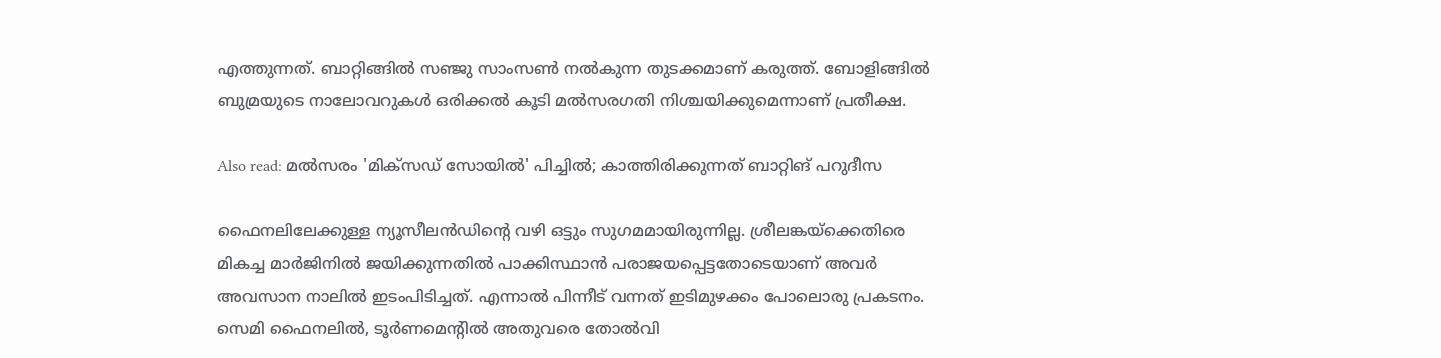എത്തുന്നത്. ബാറ്റിങ്ങില്‍ സഞ്ജു സാംസണ്‍ നല്‍കുന്ന തുടക്കമാണ് കരുത്ത്. ബോളിങ്ങില്‍ ബുമ്രയുടെ നാലോവറുകള്‍ ഒരിക്കല്‍ കൂടി മല്‍സരഗതി നിശ്ചയിക്കുമെന്നാണ് പ്രതീക്ഷ.

Also read: മല്‍സരം 'മിക്സഡ് സോയില്‍' പിച്ചില്‍; കാത്തിരിക്കുന്നത് ബാറ്റിങ് പറുദീസ

ഫൈനലിലേക്കുള്ള ന്യൂസീലൻഡിന്റെ വഴി ഒട്ടും സുഗമമായിരുന്നില്ല. ശ്രീലങ്കയ്‌ക്കെതിരെ മികച്ച മാർജിനിൽ ജയിക്കുന്നതിൽ പാക്കിസ്ഥാൻ പരാജയപ്പെട്ടതോടെയാണ് അവർ അവസാന നാലിൽ ഇടംപിടിച്ചത്. എന്നാൽ പിന്നീട് വന്നത് ഇടിമുഴക്കം പോലൊരു പ്രകടനം. സെമി ഫൈനലിൽ, ടൂർണമെന്റിൽ അതുവരെ തോൽവി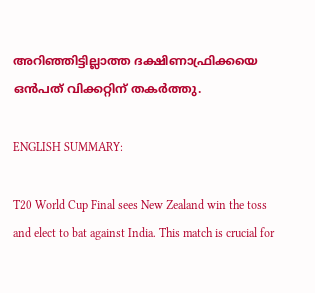അറിഞ്ഞിട്ടില്ലാത്ത ദക്ഷിണാഫ്രിക്കയെ ഒൻപത് വിക്കറ്റിന് തകർത്തു.

ENGLISH SUMMARY:

T20 World Cup Final sees New Zealand win the toss and elect to bat against India. This match is crucial for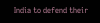India to defend their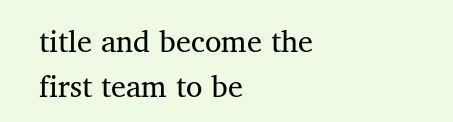title and become the first team to be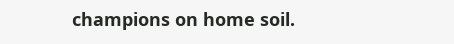champions on home soil.